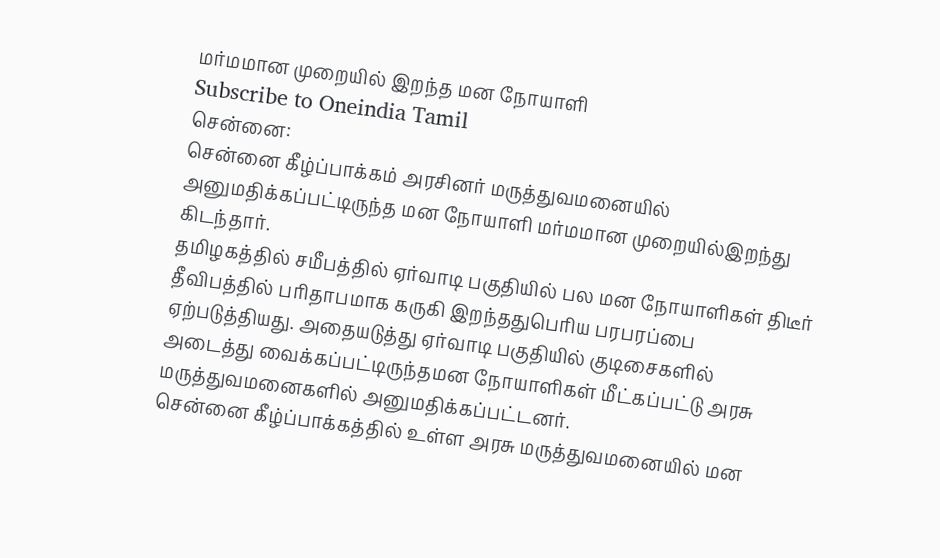மர்மமான முறையில் இறந்த மன நோயாளி
Subscribe to Oneindia Tamil
சென்னை:
சென்னை கீழ்ப்பாக்கம் அரசினர் மருத்துவமனையில் அனுமதிக்கப்பட்டிருந்த மன நோயாளி மர்மமான முறையில்இறந்து கிடந்தார்.
தமிழகத்தில் சமீபத்தில் ஏர்வாடி பகுதியில் பல மன நோயாளிகள் திடீர் தீவிபத்தில் பரிதாபமாக கருகி இறந்ததுபெரிய பரபரப்பை ஏற்படுத்தியது. அதையடுத்து ஏர்வாடி பகுதியில் குடிசைகளில் அடைத்து வைக்கப்பட்டிருந்தமன நோயாளிகள் மீட்கப்பட்டு அரசு மருத்துவமனைகளில் அனுமதிக்கப்பட்டனர்.
சென்னை கீழ்ப்பாக்கத்தில் உள்ள அரசு மருத்துவமனையில் மன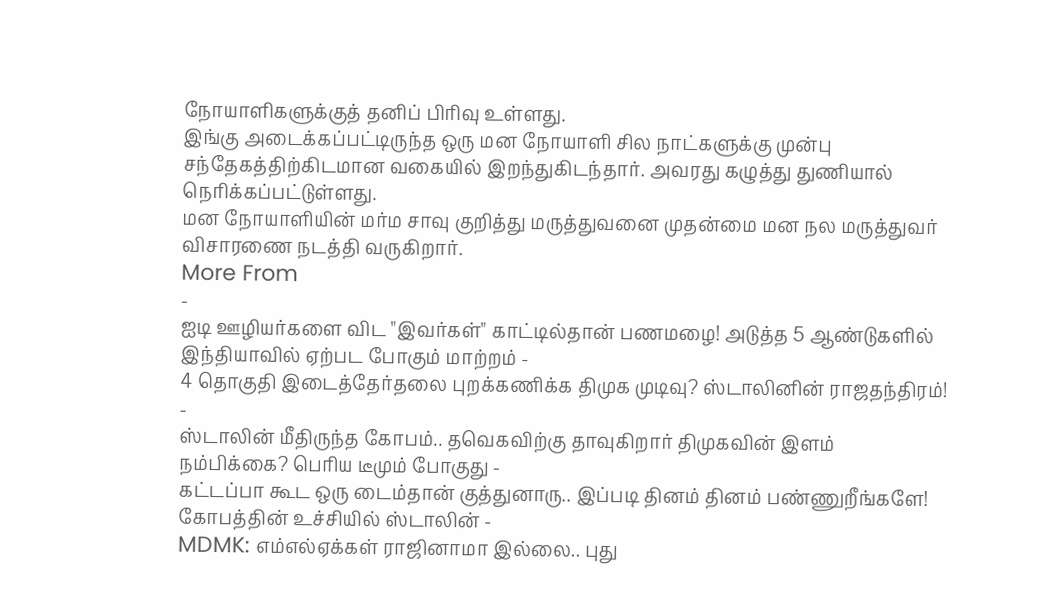நோயாளிகளுக்குத் தனிப் பிரிவு உள்ளது.
இங்கு அடைக்கப்பட்டிருந்த ஒரு மன நோயாளி சில நாட்களுக்கு முன்பு சந்தேகத்திற்கிடமான வகையில் இறந்துகிடந்தார். அவரது கழுத்து துணியால் நெரிக்கப்பட்டுள்ளது.
மன நோயாளியின் மர்ம சாவு குறித்து மருத்துவனை முதன்மை மன நல மருத்துவர் விசாரணை நடத்தி வருகிறார்.
More From
-
ஐடி ஊழியர்களை விட "இவர்கள்" காட்டில்தான் பணமழை! அடுத்த 5 ஆண்டுகளில் இந்தியாவில் ஏற்பட போகும் மாற்றம் -
4 தொகுதி இடைத்தேர்தலை புறக்கணிக்க திமுக முடிவு? ஸ்டாலினின் ராஜதந்திரம்! -
ஸ்டாலின் மீதிருந்த கோபம்.. தவெகவிற்கு தாவுகிறார் திமுகவின் இளம் நம்பிக்கை? பெரிய டீமும் போகுது -
கட்டப்பா கூட ஒரு டைம்தான் குத்துனாரு.. இப்படி தினம் தினம் பண்ணுறீங்களே! கோபத்தின் உச்சியில் ஸ்டாலின் -
MDMK: எம்எல்ஏக்கள் ராஜினாமா இல்லை.. புது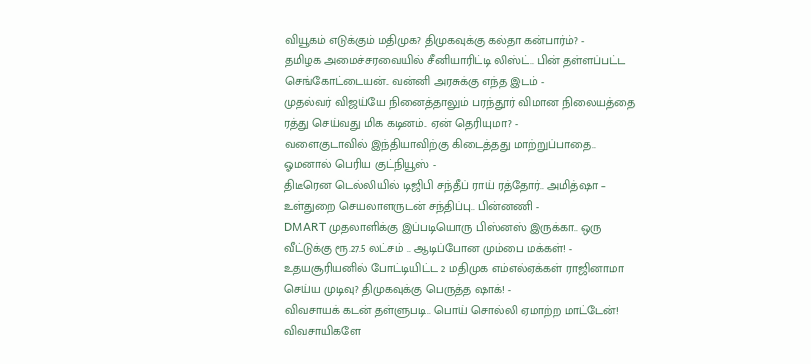வியூகம் எடுக்கும் மதிமுக? திமுகவுக்கு கல்தா கன்பார்ம்? -
தமிழக அமைச்சரவையில் சீனியாரிட்டி லிஸ்ட்.. பின் தள்ளப்பட்ட செங்கோட்டையன்.. வன்னி அரசுக்கு எந்த இடம் -
முதல்வர் விஜய்யே நினைத்தாலும் பரந்தூர் விமான நிலையத்தை ரத்து செய்வது மிக கடினம்.. ஏன் தெரியுமா? -
வளைகுடாவில் இந்தியாவிற்கு கிடைத்தது மாற்றுப்பாதை.. ஓமனால் பெரிய குட்நியூஸ் -
திடீரென டெல்லியில் டிஜிபி சந்தீப் ராய் ரத்தோர்.. அமித்ஷா – உள்துறை செயலாளருடன் சந்திப்பு.. பின்னணி -
DMART முதலாளிக்கு இப்படியொரு பிஸ்னஸ் இருக்கா.. ஒரு வீட்டுக்கு ரூ.27.5 லட்சம் .. ஆடிப்போன மும்பை மக்கள்! -
உதயசூரியனில் போட்டியிட்ட 2 மதிமுக எம்எல்ஏக்கள் ராஜினாமா செய்ய முடிவு? திமுகவுக்கு பெருத்த ஷாக்! -
விவசாயக் கடன் தள்ளுபடி.. பொய் சொல்லி ஏமாற்ற மாட்டேன்! விவசாயிகளே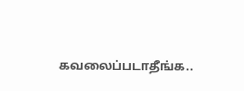கவலைப்படாதீங்க..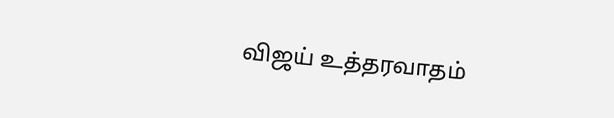விஜய் உத்தரவாதம்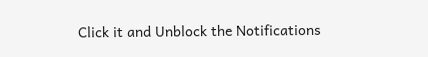Click it and Unblock the Notifications